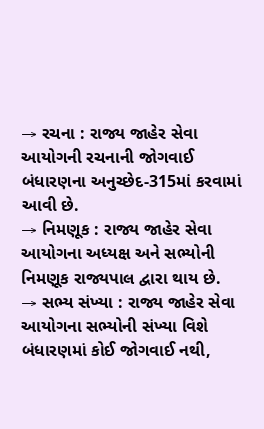→ રચના : રાજ્ય જાહેર સેવા આયોગની રચનાની જોગવાઈ બંધારણના અનુચ્છેદ-315માં કરવામાં આવી છે.
→ નિમણૂક : રાજ્ય જાહેર સેવા આયોગના અધ્યક્ષ અને સભ્યોની નિમણૂક રાજ્યપાલ દ્વારા થાય છે.
→ સભ્ય સંખ્યા : રાજ્ય જાહેર સેવા આયોગના સભ્યોની સંખ્યા વિશે બંધારણમાં કોઈ જોગવાઈ નથી,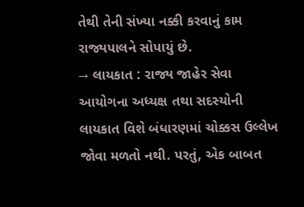તેથી તેની સંખ્યા નક્કી કરવાનું કામ રાજ્યપાલને સોપાયું છે.
→ લાયકાત : રાજ્ય જાહેર સેવા આયોગના અધ્યક્ષ તથા સદસ્યોની લાયકાત વિશે બંધારણમાં ચોક્કસ ઉલ્લેખ જોવા મળતો નથી. પરતું, એક બાબત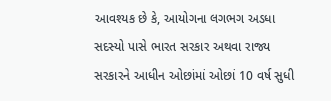આવશ્યક છે કે, આયોગના લગભગ અડધા સદસ્યો પાસે ભારત સરકાર અથવા રાજ્ય સરકારને આધીન ઓછાંમાં ઓછાં 10 વર્ષ સુધી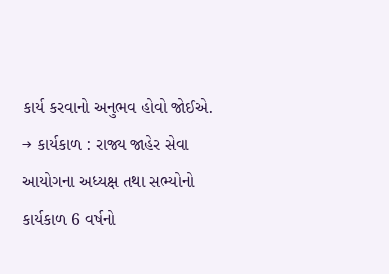કાર્ય કરવાનો અનુભવ હોવો જોઈએ.
→ કાર્યકાળ : રાજ્ય જાહેર સેવા આયોગના અધ્યક્ષ તથા સભ્યોનો કાર્યકાળ 6 વર્ષનો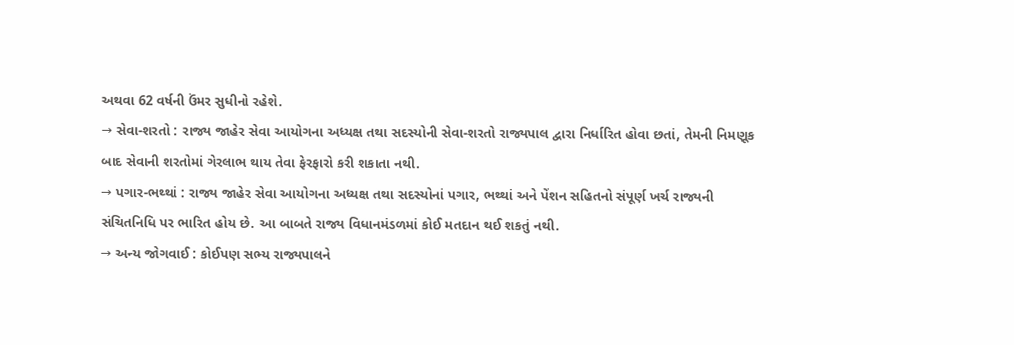અથવા 62 વર્ષની ઉંમર સુધીનો રહેશે.
→ સેવા-શરતો : રાજ્ય જાહેર સેવા આયોગના અધ્યક્ષ તથા સદસ્યોની સેવા-શરતો રાજ્યપાલ દ્વારા નિર્ધારિત હોવા છતાં, તેમની નિમણૂક બાદ સેવાની શરતોમાં ગેરલાભ થાય તેવા ફેરફારો કરી શકાતા નથી.
→ પગાર-ભથ્થાં : રાજ્ય જાહેર સેવા આયોગના અધ્યક્ષ તથા સદસ્યોનાં પગાર, ભથ્થાં અને પેંશન સહિતનો સંપૂર્ણ ખર્ચ રાજ્યની સંચિતનિધિ પર ભારિત હોય છે. આ બાબતે રાજ્ય વિધાનમંડળમાં કોઈ મતદાન થઈ શકતું નથી.
→ અન્ય જોગવાઈ : કોઈપણ સભ્ય રાજ્યપાલને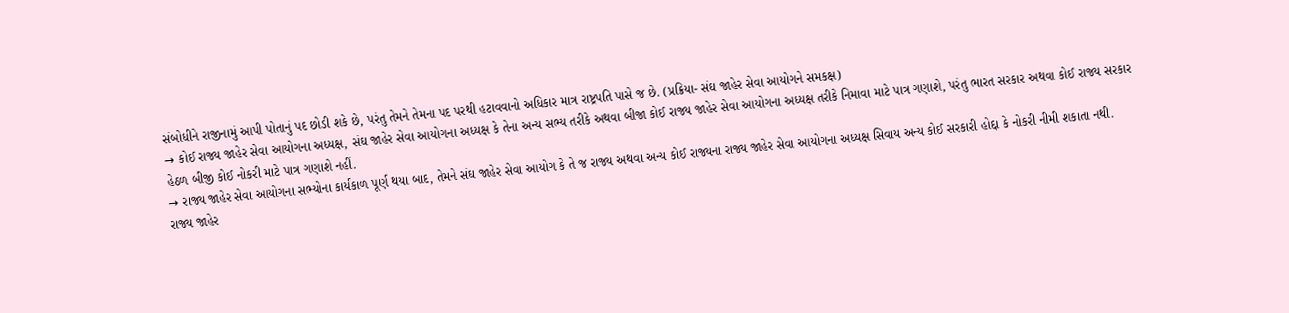સંબોધીને રાજીનામું આપી પોતાનું પદ છોડી શકે છે, પરંતુ તેમને તેમના પદ પરથી હટાવવાનો અધિકાર માત્ર રાષ્ટ્રપતિ પાસે જ છે. (પ્રક્રિયા- સંઘ જાહેર સેવા આયોગને સમકક્ષ)
→ કોઈ રાજ્ય જાહેર સેવા આયોગના અધ્યક્ષ, સંઘ જાહેર સેવા આયોગના અધ્યક્ષ કે તેના અન્ય સભ્ય તરીકે અથવા બીજા કોઈ રાજ્ય જાહેર સેવા આયોગના અધ્યક્ષ તરીકે નિમાવા માટે પાત્ર ગણાશે, પરંતુ ભારત સરકાર અથવા કોઈ રાજ્ય સરકાર હેઠળ બીજી કોઈ નોકરી માટે પાત્ર ગણાશે નહીં.
→ રાજ્ય જાહેર સેવા આયોગના સભ્યોના કાર્યકાળ પૂર્ણ થયા બાદ, તેમને સંઘ જાહેર સેવા આયોગ કે તે જ રાજ્ય અથવા અન્ય કોઈ રાજ્યના રાજ્ય જાહેર સેવા આયોગના અધ્યક્ષ સિવાય અન્ય કોઈ સરકારી હોદ્દા કે નોકરી નીમી શકાતા નથી.
રાજ્ય જાહેર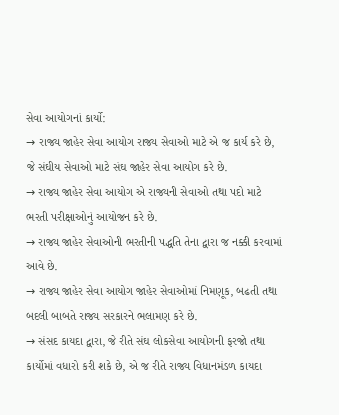સેવા આયોગનાં કાર્યો:
→ રાજ્ય જાહેર સેવા આયોગ રાજ્ય સેવાઓ માટે એ જ કાર્ય કરે છે, જે સંઘીય સેવાઓ માટે સંઘ જાહેર સેવા આયોગ કરે છે.
→ રાજ્ય જાહેર સેવા આયોગ એ રાજ્યની સેવાઓ તથા પદો માટે ભરતી પરીક્ષાઓનું આયોજન કરે છે.
→ રાજ્ય જાહેર સેવાઓની ભરતીની પદ્ધતિ તેના દ્વારા જ નક્કી કરવામાં આવે છે.
→ રાજ્ય જાહેર સેવા આયોગ જાહેર સેવાઓમાં નિમણૂક, બઢતી તથા બદલી બાબતે રાજ્ય સરકારને ભલામણ કરે છે.
→ સંસદ કાયદા દ્વારા, જે રીતે સંઘ લોકસેવા આયોગની ફરજો તથા કાર્યોમાં વધારો કરી શકે છે, એ જ રીતે રાજ્ય વિધાનમંડળ કાયદા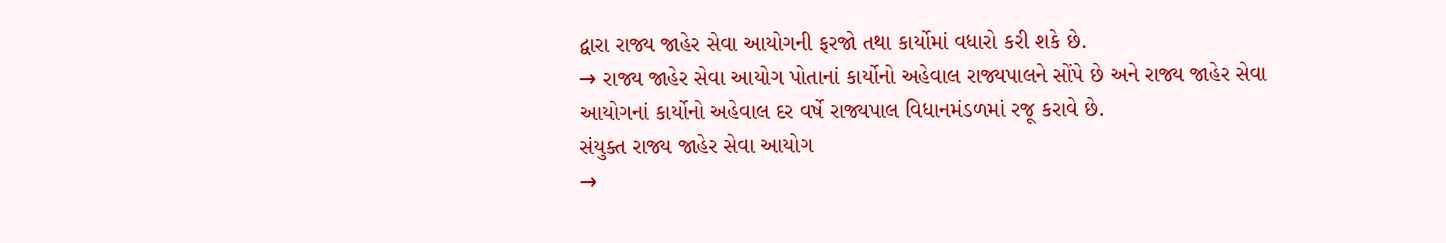દ્વારા રાજ્ય જાહેર સેવા આયોગની ફરજો તથા કાર્યોમાં વધારો કરી શકે છે.
→ રાજ્ય જાહેર સેવા આયોગ પોતાનાં કાર્યોનો અહેવાલ રાજ્યપાલને સોંપે છે અને રાજ્ય જાહેર સેવા આયોગનાં કાર્યોનો અહેવાલ દર વર્ષે રાજ્યપાલ વિધાનમંડળમાં રજૂ કરાવે છે.
સંયુક્ત રાજ્ય જાહેર સેવા આયોગ
→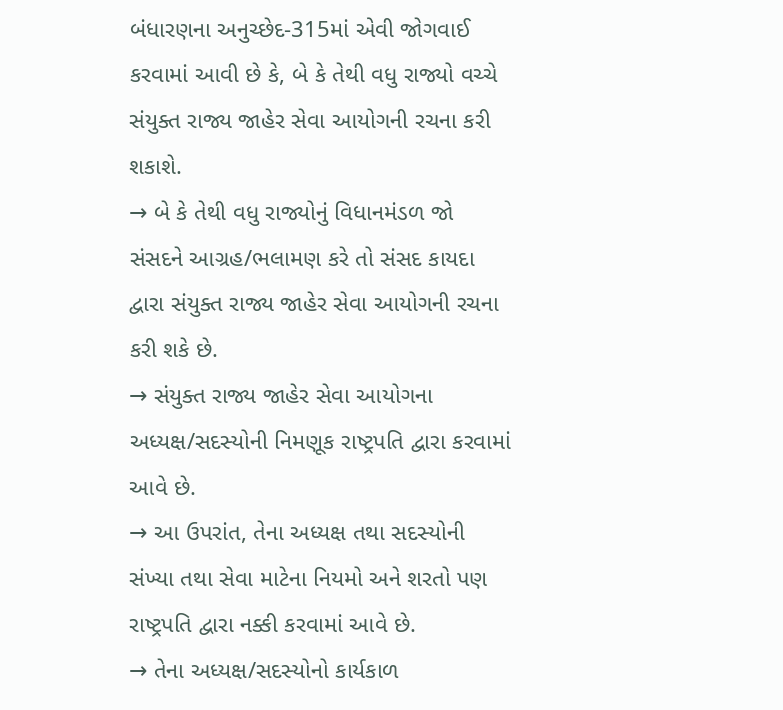બંધારણના અનુચ્છેદ-315માં એવી જોગવાઈ કરવામાં આવી છે કે, બે કે તેથી વધુ રાજ્યો વચ્ચે સંયુક્ત રાજ્ય જાહેર સેવા આયોગની રચના કરી શકાશે.
→ બે કે તેથી વધુ રાજ્યોનું વિધાનમંડળ જો સંસદને આગ્રહ/ભલામણ કરે તો સંસદ કાયદા દ્વારા સંયુક્ત રાજ્ય જાહેર સેવા આયોગની રચના કરી શકે છે.
→ સંયુક્ત રાજ્ય જાહેર સેવા આયોગના અધ્યક્ષ/સદસ્યોની નિમણૂક રાષ્ટ્રપતિ દ્વારા કરવામાં આવે છે.
→ આ ઉપરાંત, તેના અધ્યક્ષ તથા સદસ્યોની સંખ્યા તથા સેવા માટેના નિયમો અને શરતો પણ રાષ્ટ્રપતિ દ્વારા નક્કી કરવામાં આવે છે.
→ તેના અધ્યક્ષ/સદસ્યોનો કાર્યકાળ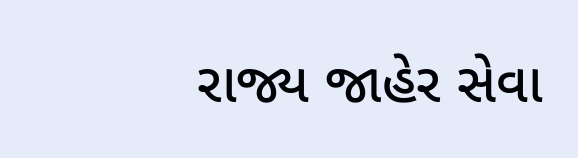રાજ્ય જાહેર સેવા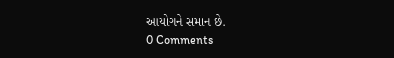આયોગને સમાન છે.
0 Comments